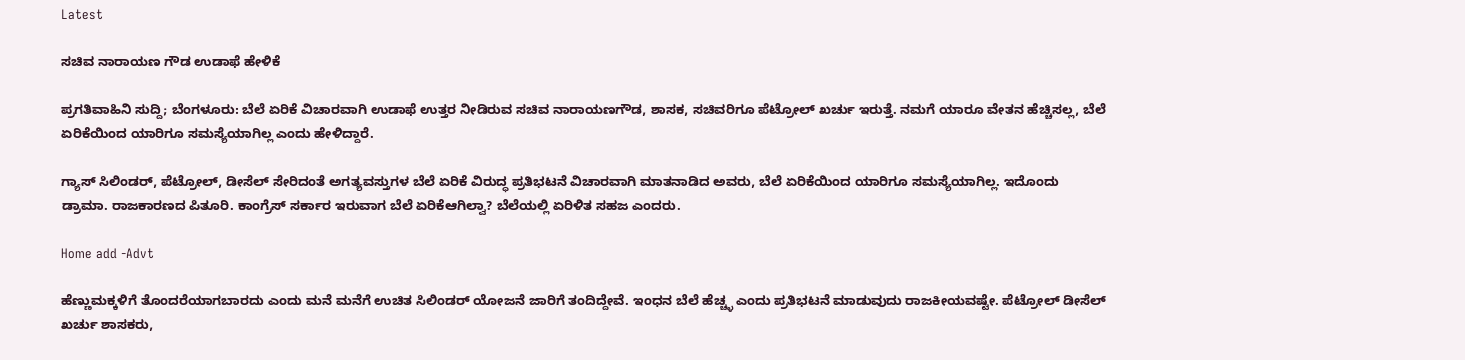Latest

ಸಚಿವ ನಾರಾಯಣ ಗೌಡ ಉಡಾಫೆ ಹೇಳಿಕೆ

ಪ್ರಗತಿವಾಹಿನಿ ಸುದ್ದಿ; ಬೆಂಗಳೂರು: ಬೆಲೆ ಏರಿಕೆ ವಿಚಾರವಾಗಿ ಉಡಾಫೆ ಉತ್ತರ ನೀಡಿರುವ ಸಚಿವ ನಾರಾಯಣಗೌಡ, ಶಾಸಕ, ಸಚಿವರಿಗೂ ಪೆಟ್ರೋಲ್ ಖರ್ಚು ಇರುತ್ತೆ. ನಮಗೆ ಯಾರೂ ವೇತನ ಹೆಚ್ಚಿಸಲ್ಲ, ಬೆಲೆ ಏರಿಕೆಯಿಂದ ಯಾರಿಗೂ ಸಮಸ್ಯೆಯಾಗಿಲ್ಲ ಎಂದು ಹೇಳಿದ್ದಾರೆ.

ಗ್ಯಾಸ್ ಸಿಲಿಂಡರ್, ಪೆಟ್ರೋಲ್, ಡೀಸೆಲ್ ಸೇರಿದಂತೆ ಅಗತ್ಯವಸ್ತುಗಳ ಬೆಲೆ ಏರಿಕೆ ವಿರುದ್ಧ ಪ್ರತಿಭಟನೆ ವಿಚಾರವಾಗಿ ಮಾತನಾಡಿದ ಅವರು, ಬೆಲೆ ಏರಿಕೆಯಿಂದ ಯಾರಿಗೂ ಸಮಸ್ಯೆಯಾಗಿಲ್ಲ. ಇದೊಂದು ಡ್ರಾಮಾ. ರಾಜಕಾರಣದ ಪಿತೂರಿ. ಕಾಂಗ್ರೆಸ್ ಸರ್ಕಾರ ಇರುವಾಗ ಬೆಲೆ ಏರಿಕೆಆಗಿಲ್ವಾ? ಬೆಲೆಯಲ್ಲಿ ಏರಿಳಿತ ಸಹಜ ಎಂದರು.

Home add -Advt

ಹೆಣ್ಣುಮಕ್ಕಳಿಗೆ ತೊಂದರೆಯಾಗಬಾರದು ಎಂದು ಮನೆ ಮನೆಗೆ ಉಚಿತ ಸಿಲಿಂಡರ್ ಯೋಜನೆ ಜಾರಿಗೆ ತಂದಿದ್ದೇವೆ. ಇಂಧನ ಬೆಲೆ ಹೆಚ್ಚ್ಳ ಎಂದು ಪ್ರತಿಭಟನೆ ಮಾಡುವುದು ರಾಜಕೀಯವಷ್ಟೇ. ಪೆಟ್ರೋಲ್ ಡೀಸೆಲ್ ಖರ್ಚು ಶಾಸಕರು,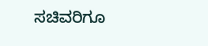ಸಚಿವರಿಗೂ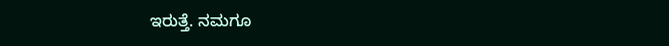ಇರುತ್ತೆ. ನಮಗೂ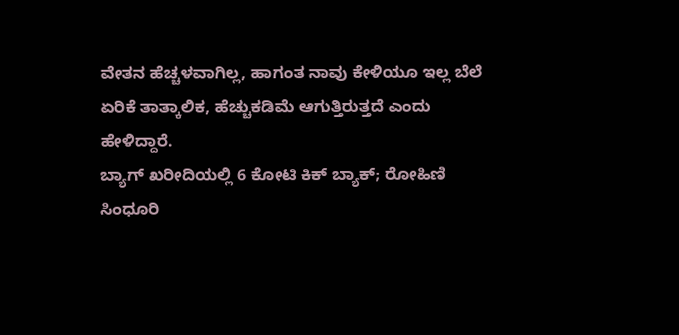ವೇತನ ಹೆಚ್ಚಳವಾಗಿಲ್ಲ, ಹಾಗಂತ ನಾವು ಕೇಳಿಯೂ ಇಲ್ಲ ಬೆಲೆ ಏರಿಕೆ ತಾತ್ಕಾಲಿಕ, ಹೆಚ್ಚುಕಡಿಮೆ ಆಗುತ್ತಿರುತ್ತದೆ ಎಂದು ಹೇಳಿದ್ದಾರೆ.
ಬ್ಯಾಗ್ ಖರೀದಿಯಲ್ಲಿ 6 ಕೋಟಿ ಕಿಕ್ ಬ್ಯಾಕ್; ರೋಹಿಣಿ ಸಿಂಧೂರಿ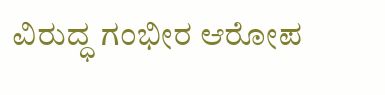ವಿರುದ್ಧ ಗಂಭೀರ ಆರೋಪ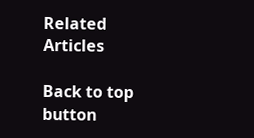Related Articles

Back to top button